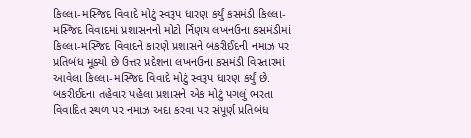કિલ્લા-મસ્જિદ વિવાદે મોટું સ્વરૂપ ધારણ કર્યું કસમંડી કિલ્લા-મસ્જિદ વિવાદમાં પ્રશાસનનો મોટો ર્નિણય લખનઉના કસમંડીમાં કિલ્લા-મસ્જિદ વિવાદને કારણે પ્રશાસને બકરીઈદની નમાઝ પર પ્રતિબંધ મૂક્યો છે ઉત્તર પ્રદેશના લખનઉના કસમંડી વિસ્તારમાં આવેલા કિલ્લા-મસ્જિદ વિવાદે મોટું સ્વરૂપ ધારણ કર્યું છે. બકરીઈદના તહેવાર પહેલા પ્રશાસને એક મોટું પગલું ભરતા વિવાદિત સ્થળ પર નમાઝ અદા કરવા પર સંપૂર્ણ પ્રતિબંધ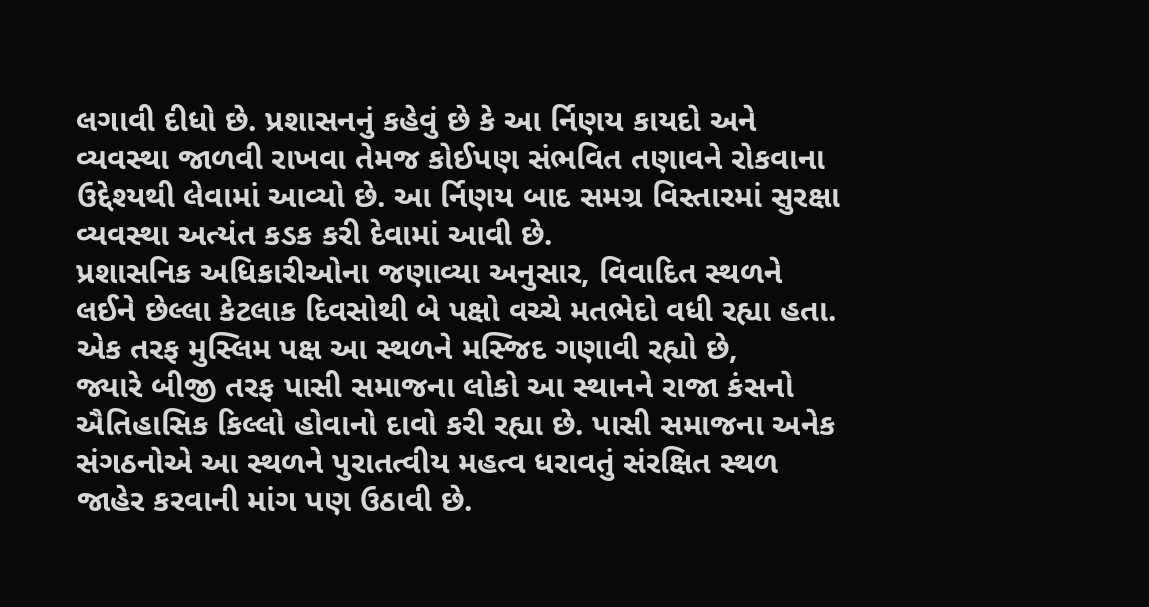લગાવી દીધો છે. પ્રશાસનનું કહેવું છે કે આ ર્નિણય કાયદો અને વ્યવસ્થા જાળવી રાખવા તેમજ કોઈપણ સંભવિત તણાવને રોકવાના ઉદ્દેશ્યથી લેવામાં આવ્યો છે. આ ર્નિણય બાદ સમગ્ર વિસ્તારમાં સુરક્ષા વ્યવસ્થા અત્યંત કડક કરી દેવામાં આવી છે.
પ્રશાસનિક અધિકારીઓના જણાવ્યા અનુસાર, વિવાદિત સ્થળને લઈને છેલ્લા કેટલાક દિવસોથી બે પક્ષો વચ્ચે મતભેદો વધી રહ્યા હતા. એક તરફ મુસ્લિમ પક્ષ આ સ્થળને મસ્જિદ ગણાવી રહ્યો છે,
જ્યારે બીજી તરફ પાસી સમાજના લોકો આ સ્થાનને રાજા કંસનો ઐતિહાસિક કિલ્લો હોવાનો દાવો કરી રહ્યા છે. પાસી સમાજના અનેક સંગઠનોએ આ સ્થળને પુરાતત્વીય મહત્વ ધરાવતું સંરક્ષિત સ્થળ જાહેર કરવાની માંગ પણ ઉઠાવી છે.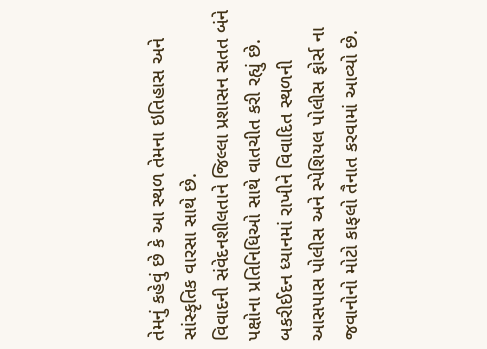તેમનું કહેવું છે કે આ સ્થળ તેમના ઇતિહાસ અને સાંસ્કૃતિક વારસા સાથે છે.
વિવાદની સંવેદનશીલતાને જિલ્લા પ્રશાસન સતત બંને પક્ષોના પ્રતિનિધિઓ સાથે વાતચીત કરી રહ્યું છે. બકરીઈદન ધ્યાનમાં રાખીને વિવાદિત સ્થળની આસપાસ પોલીસ અને સ્પેશિયલ પોલીસ ફોર્સ ના જવાનોનો મોટો કાફલો તૈનાત કરવામાં આવ્યો છે.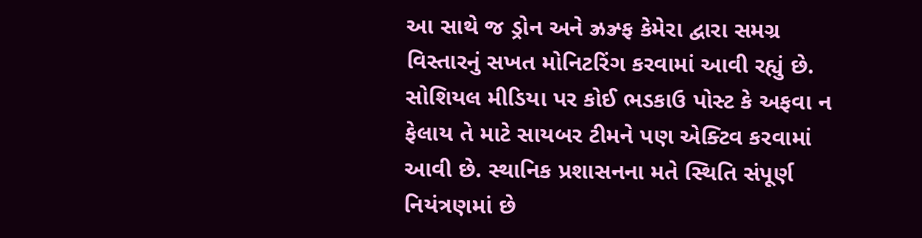આ સાથે જ ડ્રોન અને ઝ્રઝ્ર્ફ કેમેરા દ્વારા સમગ્ર વિસ્તારનું સખત મોનિટરિંગ કરવામાં આવી રહ્યું છે. સોશિયલ મીડિયા પર કોઈ ભડકાઉ પોસ્ટ કે અફવા ન ફેલાય તે માટે સાયબર ટીમને પણ એક્ટિવ કરવામાં આવી છે. સ્થાનિક પ્રશાસનના મતે સ્થિતિ સંપૂર્ણ નિયંત્રણમાં છે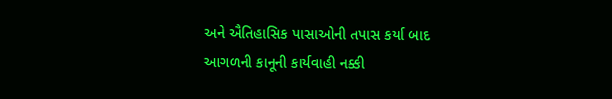અને ઐતિહાસિક પાસાઓની તપાસ કર્યા બાદ આગળની કાનૂની કાર્યવાહી નક્કી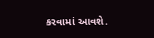કરવામાં આવશે.